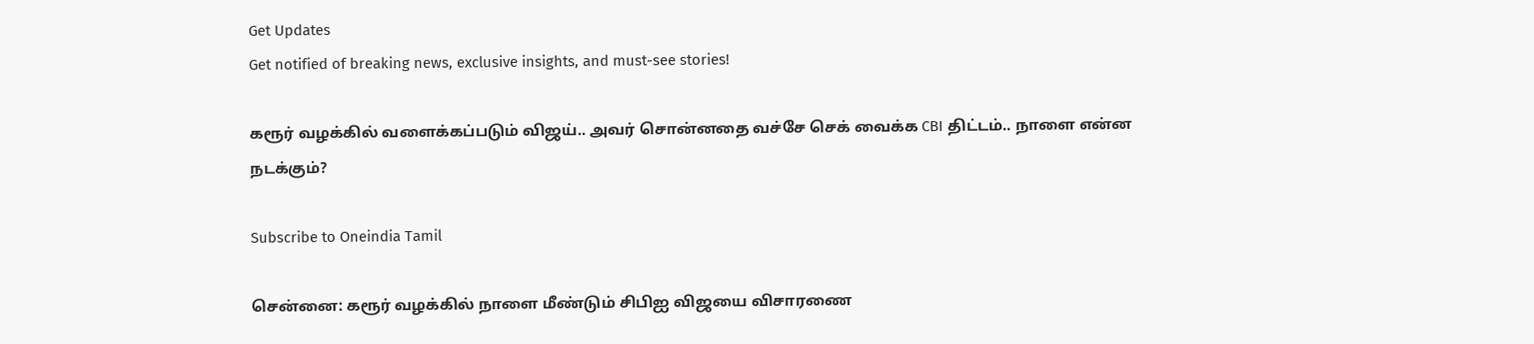Get Updates
Get notified of breaking news, exclusive insights, and must-see stories!

கரூர் வழக்கில் வளைக்கப்படும் விஜய்.. அவர் சொன்னதை வச்சே செக் வைக்க CBI திட்டம்.. நாளை என்ன நடக்கும்?

Subscribe to Oneindia Tamil

சென்னை: கரூர் வழக்கில் நாளை மீண்டும் சிபிஐ விஜயை விசாரணை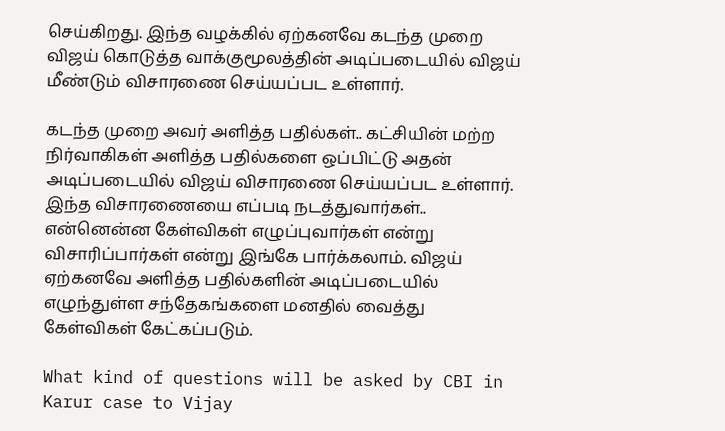செய்கிறது. இந்த வழக்கில் ஏற்கனவே கடந்த முறை விஜய் கொடுத்த வாக்குமூலத்தின் அடிப்படையில் விஜய் மீண்டும் விசாரணை செய்யப்பட உள்ளார்.

கடந்த முறை அவர் அளித்த பதில்கள்.. கட்சியின் மற்ற நிர்வாகிகள் அளித்த பதில்களை ஒப்பிட்டு அதன் அடிப்படையில் விஜய் விசாரணை செய்யப்பட உள்ளார். இந்த விசாரணையை எப்படி நடத்துவார்கள்.. என்னென்ன கேள்விகள் எழுப்புவார்கள் என்று விசாரிப்பார்கள் என்று இங்கே பார்க்கலாம். விஜய் ஏற்கனவே அளித்த பதில்களின் அடிப்படையில் எழுந்துள்ள சந்தேகங்களை மனதில் வைத்து கேள்விகள் கேட்கப்படும்.

What kind of questions will be asked by CBI in Karur case to Vijay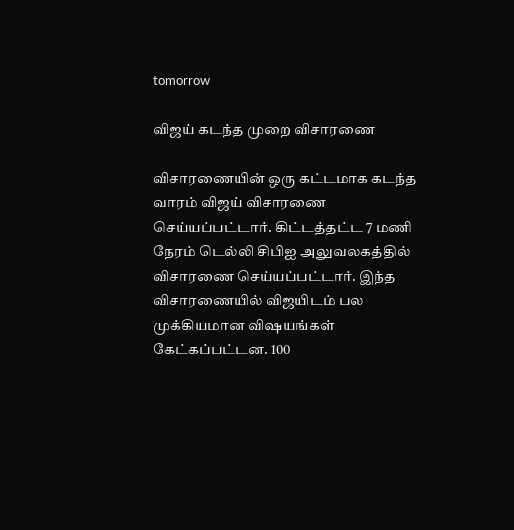tomorrow

விஜய் கடந்த முறை விசாரணை

விசாரணையின் ஒரு கட்டமாக கடந்த வாரம் விஜய் விசாரணை செய்யப்பட்டார். கிட்டத்தட்ட 7 மணி நேரம் டெல்லி சிபிஐ அலுவலகத்தில் விசாரணை செய்யப்பட்டார். இந்த விசாரணையில் விஜயிடம் பல முக்கியமான விஷயங்கள் கேட்கப்பட்டன. 100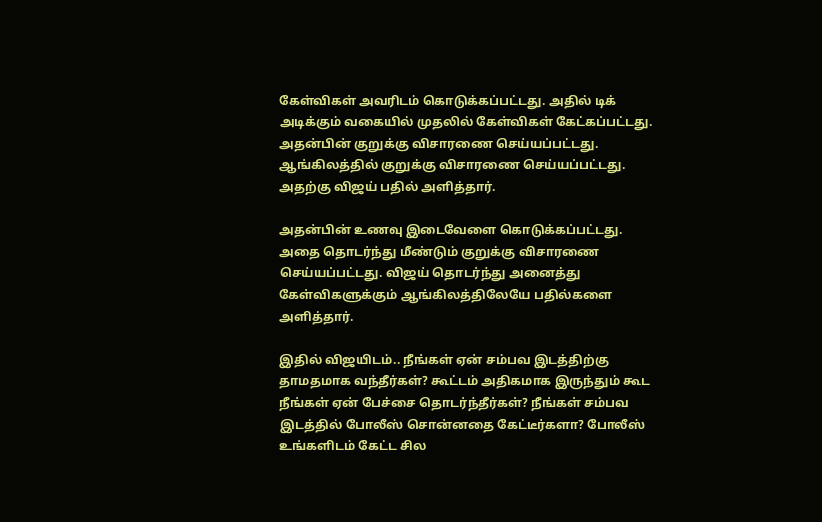கேள்விகள் அவரிடம் கொடுக்கப்பட்டது. அதில் டிக் அடிக்கும் வகையில் முதலில் கேள்விகள் கேட்கப்பட்டது. அதன்பின் குறுக்கு விசாரணை செய்யப்பட்டது. ஆங்கிலத்தில் குறுக்கு விசாரணை செய்யப்பட்டது. அதற்கு விஜய் பதில் அளித்தார்.

அதன்பின் உணவு இடைவேளை கொடுக்கப்பட்டது. அதை தொடர்ந்து மீண்டும் குறுக்கு விசாரணை செய்யப்பட்டது. விஜய் தொடர்ந்து அனைத்து கேள்விகளுக்கும் ஆங்கிலத்திலேயே பதில்களை அளித்தார்.

இதில் விஜயிடம்.. நீங்கள் ஏன் சம்பவ இடத்திற்கு தாமதமாக வந்தீர்கள்? கூட்டம் அதிகமாக இருந்தும் கூட நீங்கள் ஏன் பேச்சை தொடர்ந்தீர்கள்? நீங்கள் சம்பவ இடத்தில் போலீஸ் சொன்னதை கேட்டீர்களா? போலீஸ் உங்களிடம் கேட்ட சில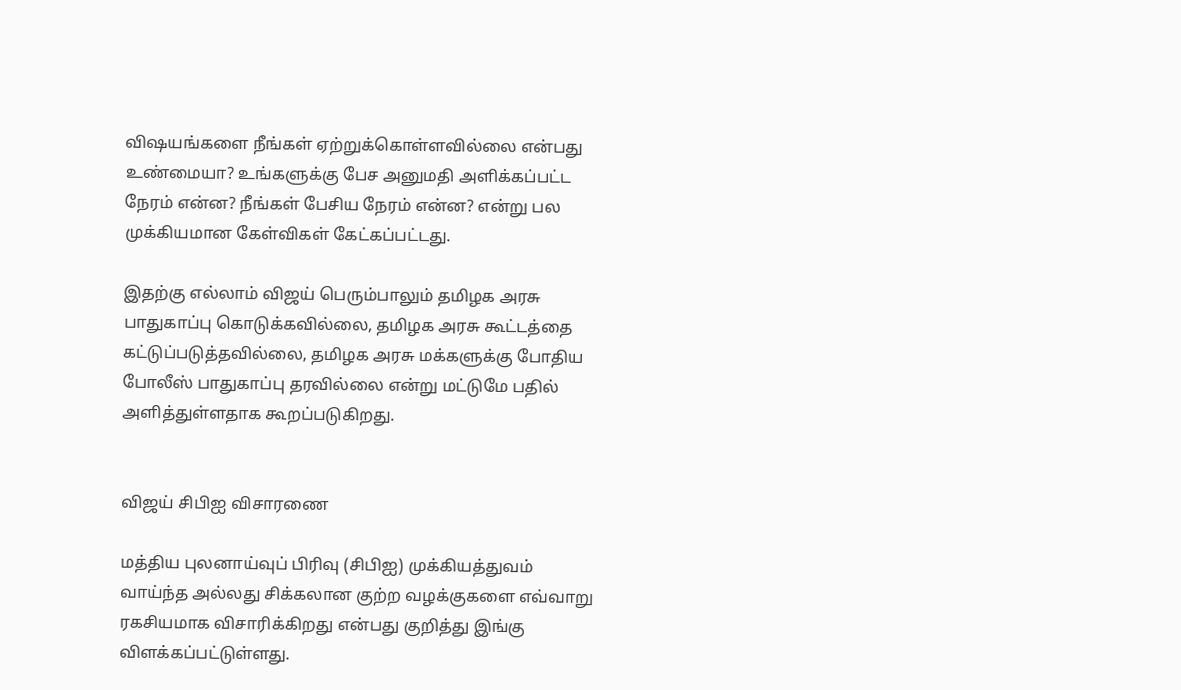விஷயங்களை நீங்கள் ஏற்றுக்கொள்ளவில்லை என்பது உண்மையா? உங்களுக்கு பேச அனுமதி அளிக்கப்பட்ட நேரம் என்ன? நீங்கள் பேசிய நேரம் என்ன? என்று பல முக்கியமான கேள்விகள் கேட்கப்பட்டது.

இதற்கு எல்லாம் விஜய் பெரும்பாலும் தமிழக அரசு பாதுகாப்பு கொடுக்கவில்லை, தமிழக அரசு கூட்டத்தை கட்டுப்படுத்தவில்லை, தமிழக அரசு மக்களுக்கு போதிய போலீஸ் பாதுகாப்பு தரவில்லை என்று மட்டுமே பதில் அளித்துள்ளதாக கூறப்படுகிறது.


விஜய் சிபிஐ விசாரணை

மத்திய புலனாய்வுப் பிரிவு (சிபிஐ) முக்கியத்துவம் வாய்ந்த அல்லது சிக்கலான குற்ற வழக்குகளை எவ்வாறு ரகசியமாக விசாரிக்கிறது என்பது குறித்து இங்கு விளக்கப்பட்டுள்ளது.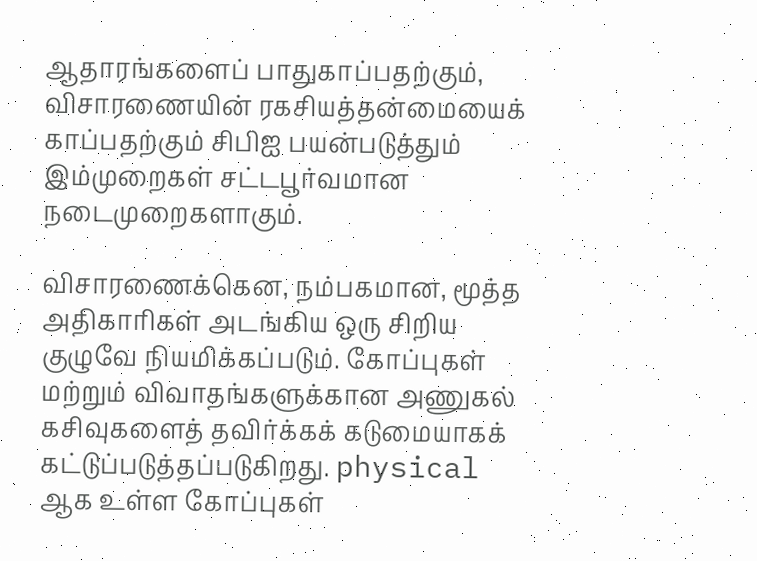ஆதாரங்களைப் பாதுகாப்பதற்கும், விசாரணையின் ரகசியத்தன்மையைக் காப்பதற்கும் சிபிஐ பயன்படுத்தும் இம்முறைகள் சட்டபூர்வமான நடைமுறைகளாகும்.

விசாரணைக்கென, நம்பகமான, மூத்த அதிகாரிகள் அடங்கிய ஒரு சிறிய குழுவே நியமிக்கப்படும். கோப்புகள் மற்றும் விவாதங்களுக்கான அணுகல் கசிவுகளைத் தவிர்க்கக் கடுமையாகக் கட்டுப்படுத்தப்படுகிறது. physical ஆக உள்ள கோப்புகள்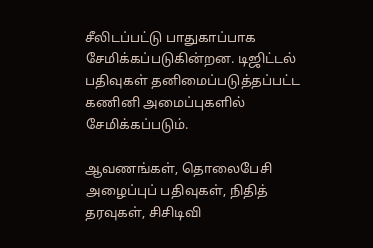சீலிடப்பட்டு பாதுகாப்பாக சேமிக்கப்படுகின்றன. டிஜிட்டல் பதிவுகள் தனிமைப்படுத்தப்பட்ட கணினி அமைப்புகளில் சேமிக்கப்படும்.

ஆவணங்கள், தொலைபேசி அழைப்புப் பதிவுகள், நிதித் தரவுகள், சிசிடிவி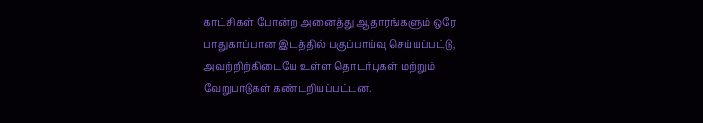காட்சிகள் போன்ற அனைத்து ஆதாரங்களும் ஒரே பாதுகாப்பான இடத்தில் பகுப்பாய்வு செய்யப்பட்டு, அவற்றிற்கிடையே உள்ள தொடர்புகள் மற்றும் வேறுபாடுகள் கண்டறியப்பட்டன.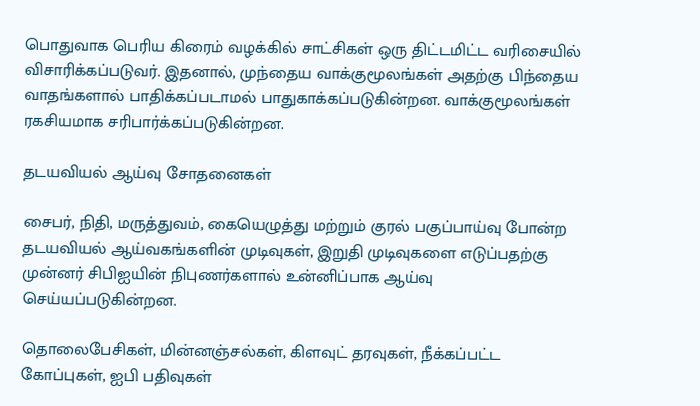பொதுவாக பெரிய கிரைம் வழக்கில் சாட்சிகள் ஒரு திட்டமிட்ட வரிசையில் விசாரிக்கப்படுவர். இதனால், முந்தைய வாக்குமூலங்கள் அதற்கு பிந்தைய வாதங்களால் பாதிக்கப்படாமல் பாதுகாக்கப்படுகின்றன. வாக்குமூலங்கள் ரகசியமாக சரிபார்க்கப்படுகின்றன.

தடயவியல் ஆய்வு சோதனைகள்

சைபர், நிதி, மருத்துவம், கையெழுத்து மற்றும் குரல் பகுப்பாய்வு போன்ற தடயவியல் ஆய்வகங்களின் முடிவுகள், இறுதி முடிவுகளை எடுப்பதற்கு முன்னர் சிபிஐயின் நிபுணர்களால் உன்னிப்பாக ஆய்வு செய்யப்படுகின்றன.

தொலைபேசிகள், மின்னஞ்சல்கள், கிளவுட் தரவுகள், நீக்கப்பட்ட கோப்புகள், ஐபி பதிவுகள்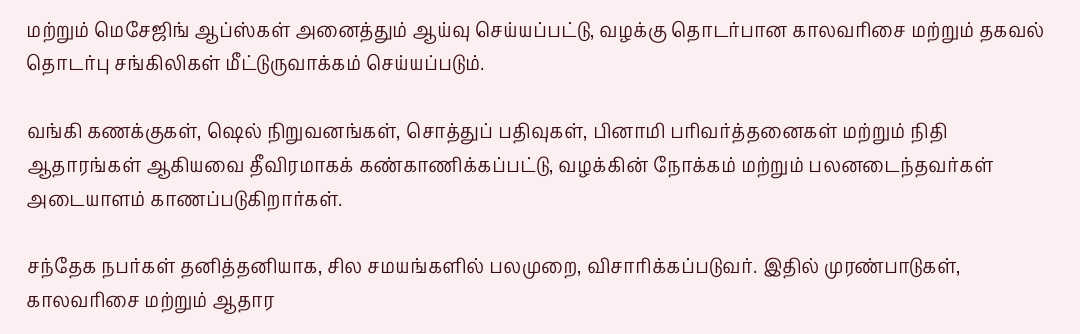மற்றும் மெசேஜிங் ஆப்ஸ்கள் அனைத்தும் ஆய்வு செய்யப்பட்டு, வழக்கு தொடர்பான காலவரிசை மற்றும் தகவல் தொடர்பு சங்கிலிகள் மீட்டுருவாக்கம் செய்யப்படும்.

வங்கி கணக்குகள், ஷெல் நிறுவனங்கள், சொத்துப் பதிவுகள், பினாமி பரிவர்த்தனைகள் மற்றும் நிதி ஆதாரங்கள் ஆகியவை தீவிரமாகக் கண்காணிக்கப்பட்டு, வழக்கின் நோக்கம் மற்றும் பலனடைந்தவர்கள் அடையாளம் காணப்படுகிறார்கள்.

சந்தேக நபர்கள் தனித்தனியாக, சில சமயங்களில் பலமுறை, விசாரிக்கப்படுவர். இதில் முரண்பாடுகள், காலவரிசை மற்றும் ஆதார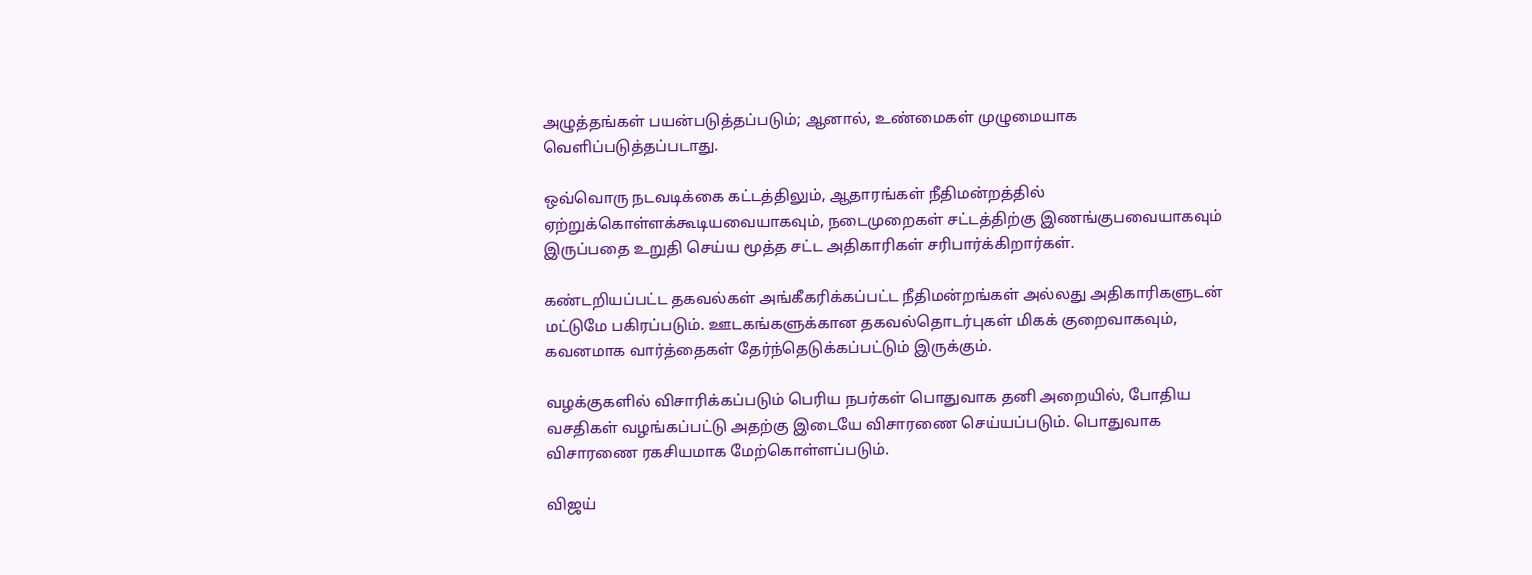அழுத்தங்கள் பயன்படுத்தப்படும்; ஆனால், உண்மைகள் முழுமையாக வெளிப்படுத்தப்படாது.

ஒவ்வொரு நடவடிக்கை கட்டத்திலும், ஆதாரங்கள் நீதிமன்றத்தில் ஏற்றுக்கொள்ளக்கூடியவையாகவும், நடைமுறைகள் சட்டத்திற்கு இணங்குபவையாகவும் இருப்பதை உறுதி செய்ய மூத்த சட்ட அதிகாரிகள் சரிபார்க்கிறார்கள்.

கண்டறியப்பட்ட தகவல்கள் அங்கீகரிக்கப்பட்ட நீதிமன்றங்கள் அல்லது அதிகாரிகளுடன் மட்டுமே பகிரப்படும். ஊடகங்களுக்கான தகவல்தொடர்புகள் மிகக் குறைவாகவும், கவனமாக வார்த்தைகள் தேர்ந்தெடுக்கப்பட்டும் இருக்கும்.

வழக்குகளில் விசாரிக்கப்படும் பெரிய நபர்கள் பொதுவாக தனி அறையில், போதிய வசதிகள் வழங்கப்பட்டு அதற்கு இடையே விசாரணை செய்யப்படும். பொதுவாக விசாரணை ரகசியமாக மேற்கொள்ளப்படும்.

விஜய்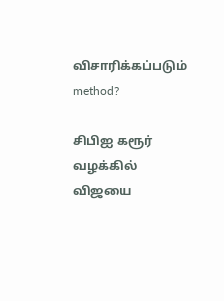விசாரிக்கப்படும் method?

சிபிஐ கரூர் வழக்கில் விஜயை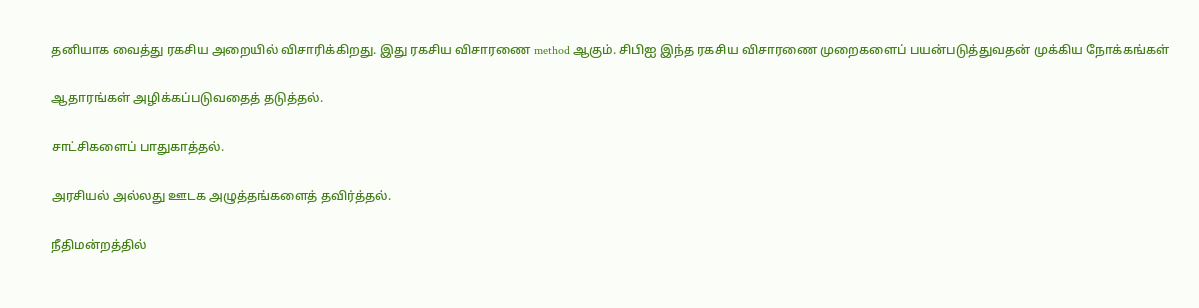தனியாக வைத்து ரகசிய அறையில் விசாரிக்கிறது. இது ரகசிய விசாரணை method ஆகும். சிபிஐ இந்த ரகசிய விசாரணை முறைகளைப் பயன்படுத்துவதன் முக்கிய நோக்கங்கள்

ஆதாரங்கள் அழிக்கப்படுவதைத் தடுத்தல்.

சாட்சிகளைப் பாதுகாத்தல்.

அரசியல் அல்லது ஊடக அழுத்தங்களைத் தவிர்த்தல்.

நீதிமன்றத்தில்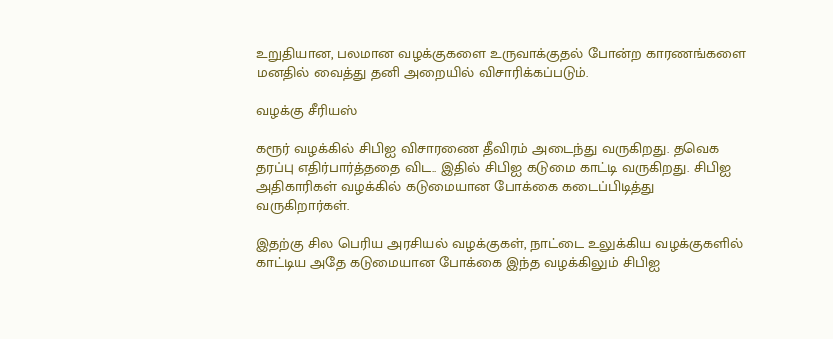உறுதியான, பலமான வழக்குகளை உருவாக்குதல் போன்ற காரணங்களை மனதில் வைத்து தனி அறையில் விசாரிக்கப்படும்.

வழக்கு சீரியஸ்

கரூர் வழக்கில் சிபிஐ விசாரணை தீவிரம் அடைந்து வருகிறது. தவெக தரப்பு எதிர்பார்த்ததை விட.. இதில் சிபிஐ கடுமை காட்டி வருகிறது. சிபிஐ அதிகாரிகள் வழக்கில் கடுமையான போக்கை கடைப்பிடித்து வருகிறார்கள்.

இதற்கு சில பெரிய அரசியல் வழக்குகள், நாட்டை உலுக்கிய வழக்குகளில் காட்டிய அதே கடுமையான போக்கை இந்த வழக்கிலும் சிபிஐ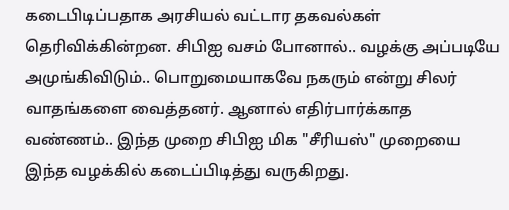கடைபிடிப்பதாக அரசியல் வட்டார தகவல்கள் தெரிவிக்கின்றன. சிபிஐ வசம் போனால்.. வழக்கு அப்படியே அமுங்கிவிடும்.. பொறுமையாகவே நகரும் என்று சிலர் வாதங்களை வைத்தனர். ஆனால் எதிர்பார்க்காத வண்ணம்.. இந்த முறை சிபிஐ மிக "சீரியஸ்" முறையை இந்த வழக்கில் கடைப்பிடித்து வருகிறது.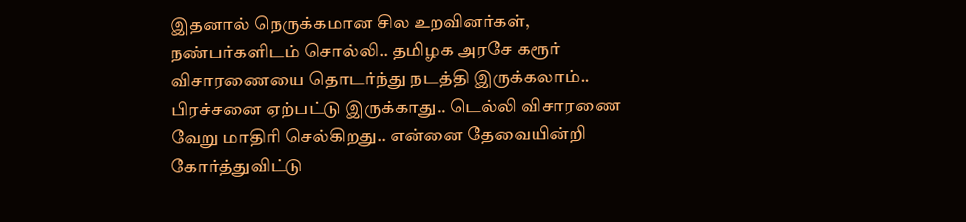இதனால் நெருக்கமான சில உறவினர்கள், நண்பர்களிடம் சொல்லி.. தமிழக அரசே கரூர் விசாரணையை தொடர்ந்து நடத்தி இருக்கலாம்.. பிரச்சனை ஏற்பட்டு இருக்காது.. டெல்லி விசாரணை வேறு மாதிரி செல்கிறது.. என்னை தேவையின்றி கோர்த்துவிட்டு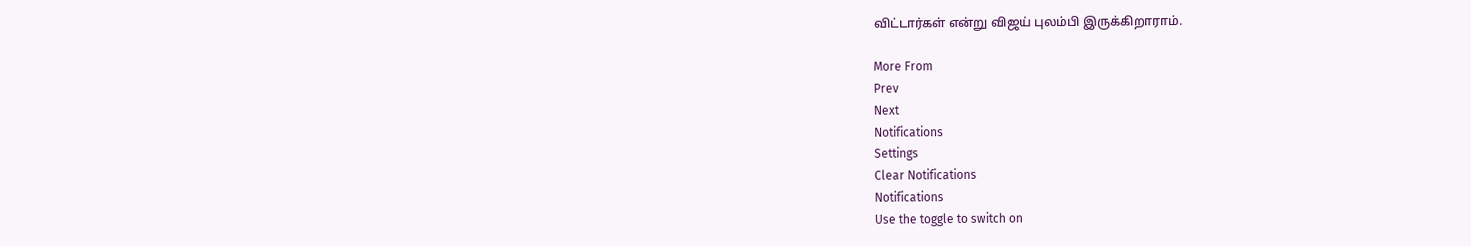விட்டார்கள் என்று விஜய் புலம்பி இருக்கிறாராம்.

More From
Prev
Next
Notifications
Settings
Clear Notifications
Notifications
Use the toggle to switch on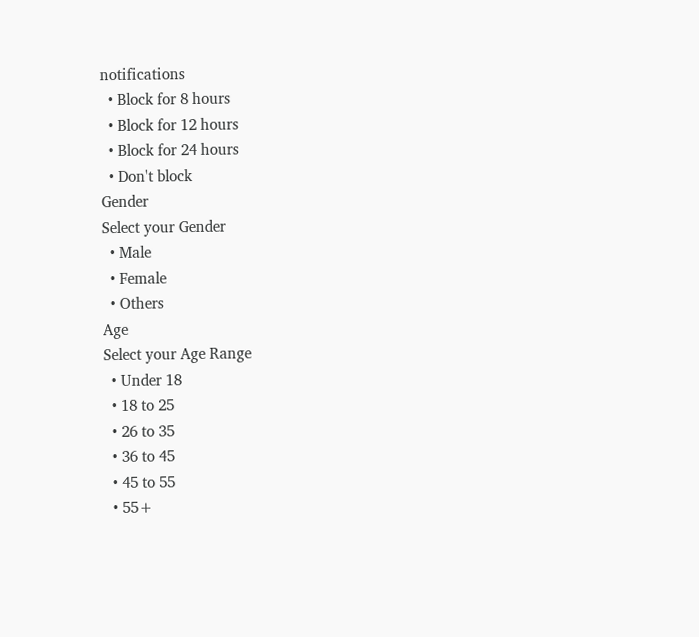notifications
  • Block for 8 hours
  • Block for 12 hours
  • Block for 24 hours
  • Don't block
Gender
Select your Gender
  • Male
  • Female
  • Others
Age
Select your Age Range
  • Under 18
  • 18 to 25
  • 26 to 35
  • 36 to 45
  • 45 to 55
  • 55+